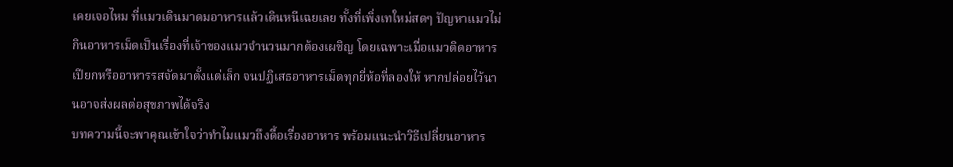เคยเจอไหม ที่แมวเดินมาดมอาหารแล้วเดินหนีเฉยเลย ทั้งที่เพิ่งเทใหม่สดๆ ปัญหาแมวไม่กินอาหารเม็ดเป็นเรื่องที่เจ้าของแมวจำนวนมากต้องเผชิญ โดยเฉพาะเมื่อแมวติดอาหารเปียกหรืออาหารรสจัดมาตั้งแต่เล็ก จนปฏิเสธอาหารเม็ดทุกยี่ห้อที่ลองให้ หากปล่อยไว้นานอาจส่งผลต่อสุขภาพได้จริง
บทความนี้จะพาคุณเข้าใจว่าทำไมแมวถึงดื้อเรื่องอาหาร พร้อมแนะนำวิธีเปลี่ยนอาหาร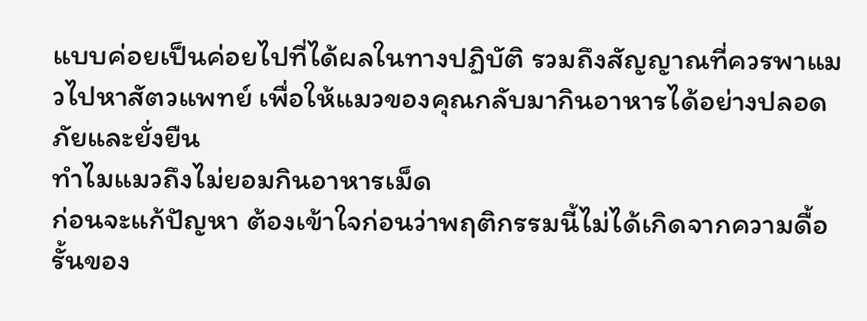แบบค่อยเป็นค่อยไปที่ได้ผลในทางปฏิบัติ รวมถึงสัญญาณที่ควรพาแมวไปหาสัตวแพทย์ เพื่อให้แมวของคุณกลับมากินอาหารได้อย่างปลอดภัยและยั่งยืน
ทำไมแมวถึงไม่ยอมกินอาหารเม็ด
ก่อนจะแก้ปัญหา ต้องเข้าใจก่อนว่าพฤติกรรมนี้ไม่ได้เกิดจากความดื้อรั้นของ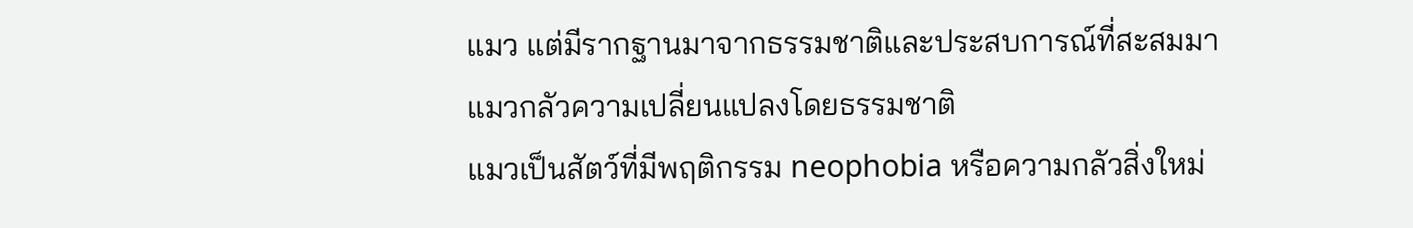แมว แต่มีรากฐานมาจากธรรมชาติและประสบการณ์ที่สะสมมา
แมวกลัวความเปลี่ยนแปลงโดยธรรมชาติ
แมวเป็นสัตว์ที่มีพฤติกรรม neophobia หรือความกลัวสิ่งใหม่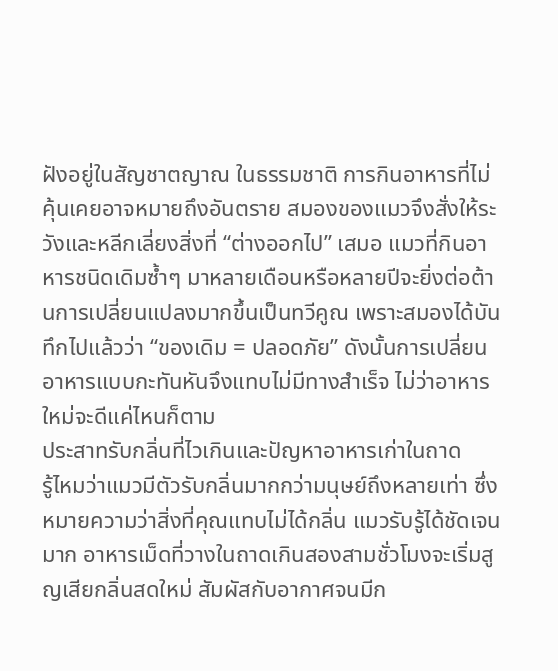ฝังอยู่ในสัญชาตญาณ ในธรรมชาติ การกินอาหารที่ไม่คุ้นเคยอาจหมายถึงอันตราย สมองของแมวจึงสั่งให้ระวังและหลีกเลี่ยงสิ่งที่ “ต่างออกไป” เสมอ แมวที่กินอาหารชนิดเดิมซ้ำๆ มาหลายเดือนหรือหลายปีจะยิ่งต่อต้านการเปลี่ยนแปลงมากขึ้นเป็นทวีคูณ เพราะสมองได้บันทึกไปแล้วว่า “ของเดิม = ปลอดภัย” ดังนั้นการเปลี่ยนอาหารแบบกะทันหันจึงแทบไม่มีทางสำเร็จ ไม่ว่าอาหารใหม่จะดีแค่ไหนก็ตาม
ประสาทรับกลิ่นที่ไวเกินและปัญหาอาหารเก่าในถาด
รู้ไหมว่าแมวมีตัวรับกลิ่นมากกว่ามนุษย์ถึงหลายเท่า ซึ่งหมายความว่าสิ่งที่คุณแทบไม่ได้กลิ่น แมวรับรู้ได้ชัดเจนมาก อาหารเม็ดที่วางในถาดเกินสองสามชั่วโมงจะเริ่มสูญเสียกลิ่นสดใหม่ สัมผัสกับอากาศจนมีก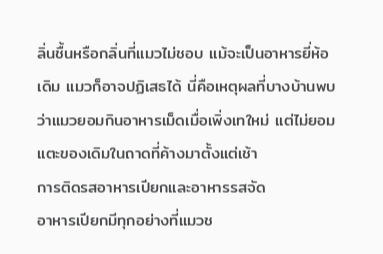ลิ่นชื้นหรือกลิ่นที่แมวไม่ชอบ แม้จะเป็นอาหารยี่ห้อเดิม แมวก็อาจปฏิเสธได้ นี่คือเหตุผลที่บางบ้านพบว่าแมวยอมกินอาหารเม็ดเมื่อเพิ่งเทใหม่ แต่ไม่ยอมแตะของเดิมในถาดที่ค้างมาตั้งแต่เช้า
การติดรสอาหารเปียกและอาหารรสจัด
อาหารเปียกมีทุกอย่างที่แมวช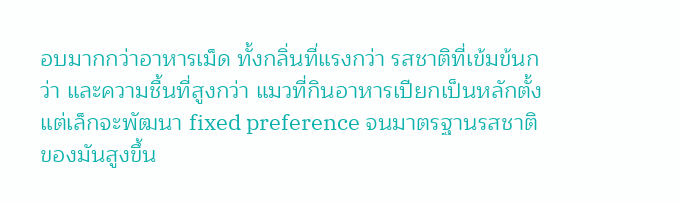อบมากกว่าอาหารเม็ด ทั้งกลิ่นที่แรงกว่า รสชาติที่เข้มข้นกว่า และความชื้นที่สูงกว่า แมวที่กินอาหารเปียกเป็นหลักตั้งแต่เล็กจะพัฒนา fixed preference จนมาตรฐานรสชาติของมันสูงขึ้น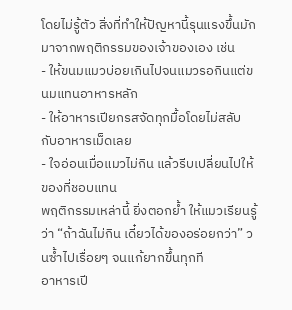โดยไม่รู้ตัว สิ่งที่ทำให้ปัญหานี้รุนแรงขึ้นมักมาจากพฤติกรรมของเจ้าของเอง เช่น
- ให้ขนมแมวบ่อยเกินไปจนแมวรอกินแต่ขนมแทนอาหารหลัก
- ให้อาหารเปียกรสจัดทุกมื้อโดยไม่สลับกับอาหารเม็ดเลย
- ใจอ่อนเมื่อแมวไม่กิน แล้วรีบเปลี่ยนไปให้ของที่ชอบแทน
พฤติกรรมเหล่านี้ ยิ่งตอกย้ำ ให้แมวเรียนรู้ว่า “ถ้าฉันไม่กิน เดี๋ยวได้ของอร่อยกว่า” วนซ้ำไปเรื่อยๆ จนแก้ยากขึ้นทุกที
อาหารเปี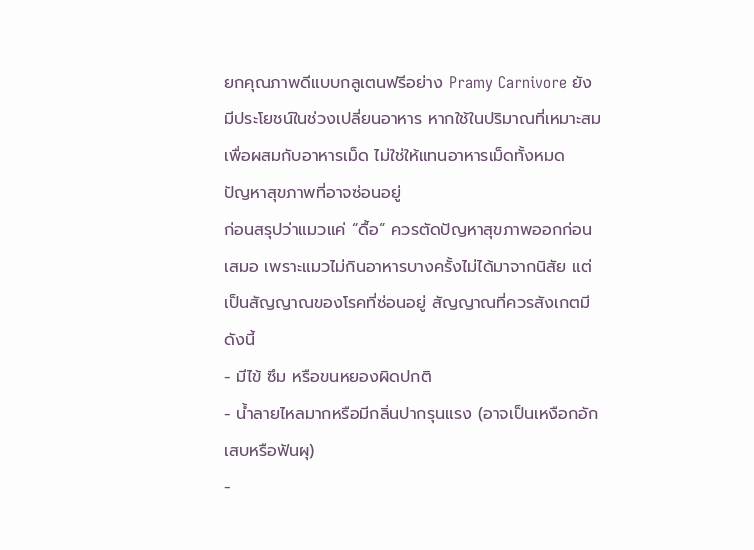ยกคุณภาพดีแบบกลูเตนฟรีอย่าง Pramy Carnivore ยังมีประโยชน์ในช่วงเปลี่ยนอาหาร หากใช้ในปริมาณที่เหมาะสมเพื่อผสมกับอาหารเม็ด ไม่ใช่ให้แทนอาหารเม็ดทั้งหมด
ปัญหาสุขภาพที่อาจซ่อนอยู่
ก่อนสรุปว่าแมวแค่ “ดื้อ” ควรตัดปัญหาสุขภาพออกก่อนเสมอ เพราะแมวไม่กินอาหารบางครั้งไม่ได้มาจากนิสัย แต่เป็นสัญญาณของโรคที่ซ่อนอยู่ สัญญาณที่ควรสังเกตมีดังนี้
- มีไข้ ซึม หรือขนหยองผิดปกติ
- น้ำลายไหลมากหรือมีกลิ่นปากรุนแรง (อาจเป็นเหงือกอักเสบหรือฟันผุ)
-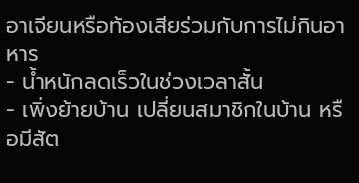อาเจียนหรือท้องเสียร่วมกับการไม่กินอาหาร
- น้ำหนักลดเร็วในช่วงเวลาสั้น
- เพิ่งย้ายบ้าน เปลี่ยนสมาชิกในบ้าน หรือมีสัต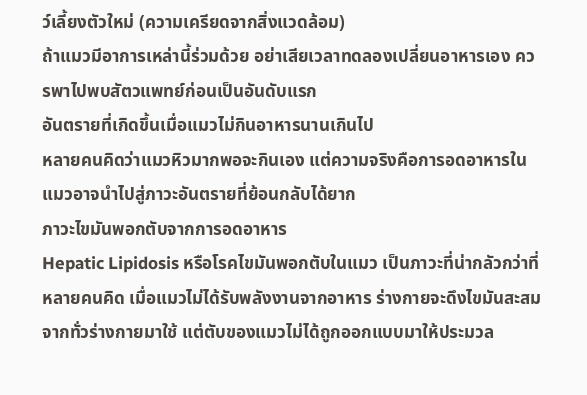ว์เลี้ยงตัวใหม่ (ความเครียดจากสิ่งแวดล้อม)
ถ้าแมวมีอาการเหล่านี้ร่วมด้วย อย่าเสียเวลาทดลองเปลี่ยนอาหารเอง ควรพาไปพบสัตวแพทย์ก่อนเป็นอันดับแรก
อันตรายที่เกิดขึ้นเมื่อแมวไม่กินอาหารนานเกินไป
หลายคนคิดว่าแมวหิวมากพอจะกินเอง แต่ความจริงคือการอดอาหารในแมวอาจนำไปสู่ภาวะอันตรายที่ย้อนกลับได้ยาก
ภาวะไขมันพอกตับจากการอดอาหาร
Hepatic Lipidosis หรือโรคไขมันพอกตับในแมว เป็นภาวะที่น่ากลัวกว่าที่หลายคนคิด เมื่อแมวไม่ได้รับพลังงานจากอาหาร ร่างกายจะดึงไขมันสะสมจากทั่วร่างกายมาใช้ แต่ตับของแมวไม่ได้ถูกออกแบบมาให้ประมวล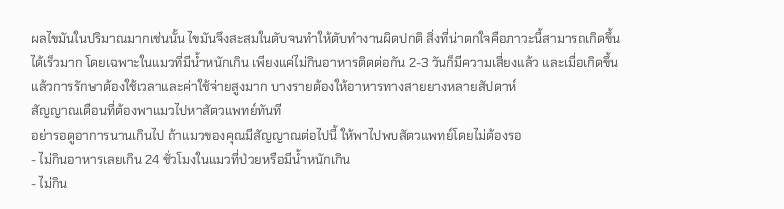ผลไขมันในปริมาณมากเช่นนั้น ไขมันจึงสะสมในตับจนทำให้ตับทำงานผิดปกติ สิ่งที่น่าตกใจคือภาวะนี้สามารถเกิดขึ้นได้เร็วมาก โดยเฉพาะในแมวที่มีน้ำหนักเกิน เพียงแค่ไม่กินอาหารติดต่อกัน 2-3 วันก็มีความเสี่ยงแล้ว และเมื่อเกิดขึ้นแล้วการรักษาต้องใช้เวลาและค่าใช้จ่ายสูงมาก บางรายต้องให้อาหารทางสายยางหลายสัปดาห์
สัญญาณเตือนที่ต้องพาแมวไปหาสัตวแพทย์ทันที
อย่ารอดูอาการนานเกินไป ถ้าแมวของคุณมีสัญญาณต่อไปนี้ ให้พาไปพบสัตวแพทย์โดยไม่ต้องรอ
- ไม่กินอาหารเลยเกิน 24 ชั่วโมงในแมวที่ป่วยหรือมีน้ำหนักเกิน
- ไม่กิน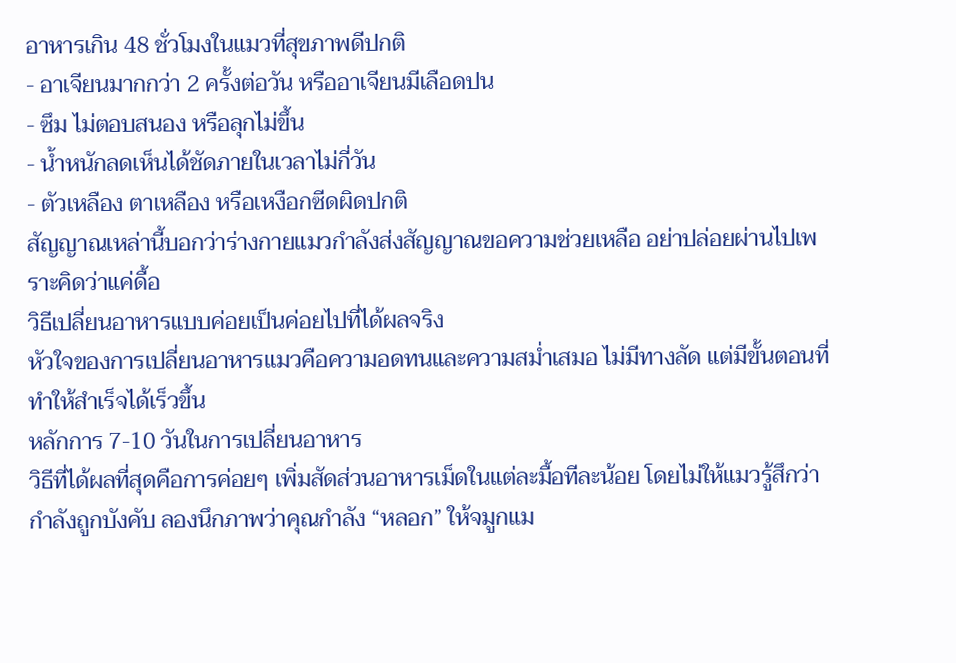อาหารเกิน 48 ชั่วโมงในแมวที่สุขภาพดีปกติ
- อาเจียนมากกว่า 2 ครั้งต่อวัน หรืออาเจียนมีเลือดปน
- ซึม ไม่ตอบสนอง หรือลุกไม่ขึ้น
- น้ำหนักลดเห็นได้ชัดภายในเวลาไม่กี่วัน
- ตัวเหลือง ตาเหลือง หรือเหงือกซีดผิดปกติ
สัญญาณเหล่านี้บอกว่าร่างกายแมวกำลังส่งสัญญาณขอความช่วยเหลือ อย่าปล่อยผ่านไปเพราะคิดว่าแค่ดื้อ
วิธีเปลี่ยนอาหารแบบค่อยเป็นค่อยไปที่ได้ผลจริง
หัวใจของการเปลี่ยนอาหารแมวคือความอดทนและความสม่ำเสมอ ไม่มีทางลัด แต่มีขั้นตอนที่ทำให้สำเร็จได้เร็วขึ้น
หลักการ 7-10 วันในการเปลี่ยนอาหาร
วิธีที่ได้ผลที่สุดคือการค่อยๆ เพิ่มสัดส่วนอาหารเม็ดในแต่ละมื้อทีละน้อย โดยไม่ให้แมวรู้สึกว่ากำลังถูกบังคับ ลองนึกภาพว่าคุณกำลัง “หลอก” ให้จมูกแม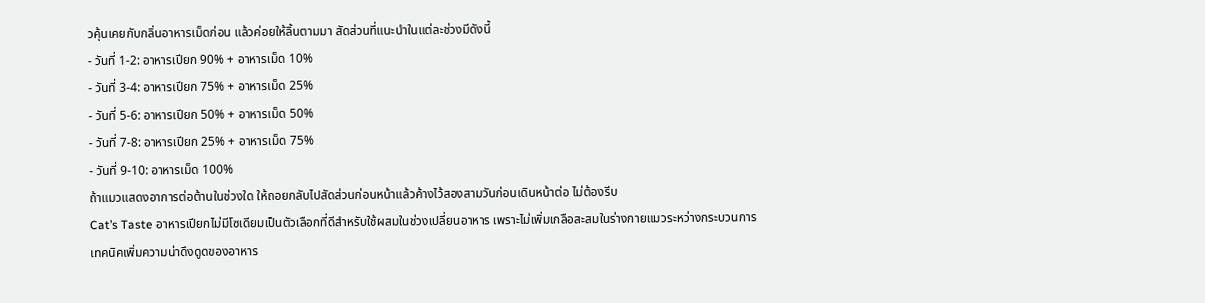วคุ้นเคยกับกลิ่นอาหารเม็ดก่อน แล้วค่อยให้ลิ้นตามมา สัดส่วนที่แนะนำในแต่ละช่วงมีดังนี้
- วันที่ 1-2: อาหารเปียก 90% + อาหารเม็ด 10%
- วันที่ 3-4: อาหารเปียก 75% + อาหารเม็ด 25%
- วันที่ 5-6: อาหารเปียก 50% + อาหารเม็ด 50%
- วันที่ 7-8: อาหารเปียก 25% + อาหารเม็ด 75%
- วันที่ 9-10: อาหารเม็ด 100%
ถ้าแมวแสดงอาการต่อต้านในช่วงใด ให้ถอยกลับไปสัดส่วนก่อนหน้าแล้วค้างไว้สองสามวันก่อนเดินหน้าต่อ ไม่ต้องรีบ
Cat’s Taste อาหารเปียกไม่มีโซเดียมเป็นตัวเลือกที่ดีสำหรับใช้ผสมในช่วงเปลี่ยนอาหาร เพราะไม่เพิ่มเกลือสะสมในร่างกายแมวระหว่างกระบวนการ
เทคนิคเพิ่มความน่าดึงดูดของอาหาร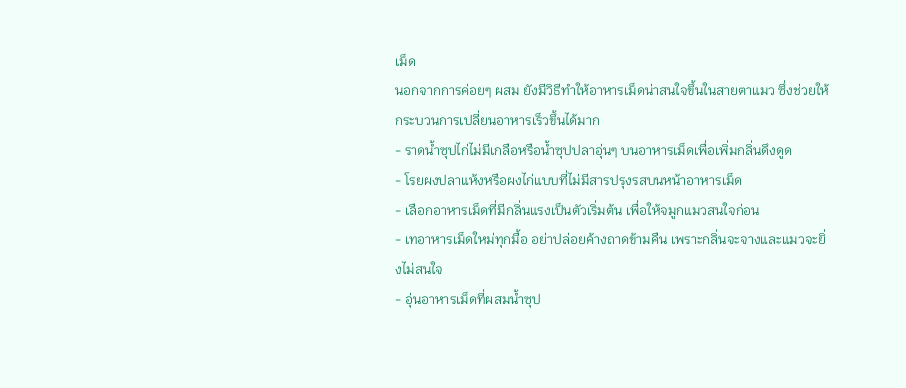เม็ด
นอกจากการค่อยๆ ผสม ยังมีวิธีทำให้อาหารเม็ดน่าสนใจขึ้นในสายตาแมว ซึ่งช่วยให้กระบวนการเปลี่ยนอาหารเร็วขึ้นได้มาก
- ราดน้ำซุปไก่ไม่มีเกลือหรือน้ำซุปปลาอุ่นๆ บนอาหารเม็ดเพื่อเพิ่มกลิ่นดึงดูด
- โรยผงปลาแห้งหรือผงไก่แบบที่ไม่มีสารปรุงรสบนหน้าอาหารเม็ด
- เลือกอาหารเม็ดที่มีกลิ่นแรงเป็นตัวเริ่มต้น เพื่อให้จมูกแมวสนใจก่อน
- เทอาหารเม็ดใหม่ทุกมื้อ อย่าปล่อยค้างถาดข้ามคืน เพราะกลิ่นจะจางและแมวจะยิ่งไม่สนใจ
- อุ่นอาหารเม็ดที่ผสมน้ำซุป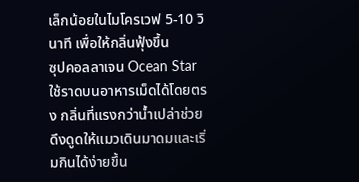เล็กน้อยในไมโครเวฟ 5-10 วินาที เพื่อให้กลิ่นฟุ้งขึ้น
ซุปคอลลาเจน Ocean Star ใช้ราดบนอาหารเม็ดได้โดยตรง กลิ่นที่แรงกว่าน้ำเปล่าช่วยดึงดูดให้แมวเดินมาดมและเริ่มกินได้ง่ายขึ้น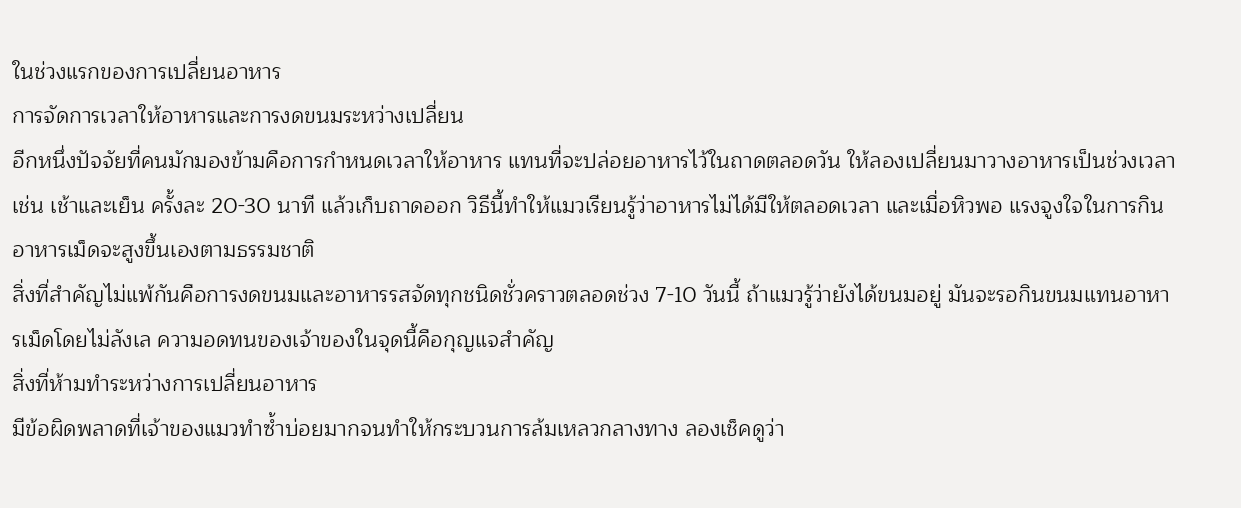ในช่วงแรกของการเปลี่ยนอาหาร
การจัดการเวลาให้อาหารและการงดขนมระหว่างเปลี่ยน
อีกหนึ่งปัจจัยที่คนมักมองข้ามคือการกำหนดเวลาให้อาหาร แทนที่จะปล่อยอาหารไว้ในถาดตลอดวัน ให้ลองเปลี่ยนมาวางอาหารเป็นช่วงเวลา เช่น เช้าและเย็น ครั้งละ 20-30 นาที แล้วเก็บถาดออก วิธีนี้ทำให้แมวเรียนรู้ว่าอาหารไม่ได้มีให้ตลอดเวลา และเมื่อหิวพอ แรงจูงใจในการกินอาหารเม็ดจะสูงขึ้นเองตามธรรมชาติ
สิ่งที่สำคัญไม่แพ้กันคือการงดขนมและอาหารรสจัดทุกชนิดชั่วคราวตลอดช่วง 7-10 วันนี้ ถ้าแมวรู้ว่ายังได้ขนมอยู่ มันจะรอกินขนมแทนอาหารเม็ดโดยไม่ลังเล ความอดทนของเจ้าของในจุดนี้คือกุญแจสำคัญ
สิ่งที่ห้ามทำระหว่างการเปลี่ยนอาหาร
มีข้อผิดพลาดที่เจ้าของแมวทำซ้ำบ่อยมากจนทำให้กระบวนการล้มเหลวกลางทาง ลองเช็คดูว่า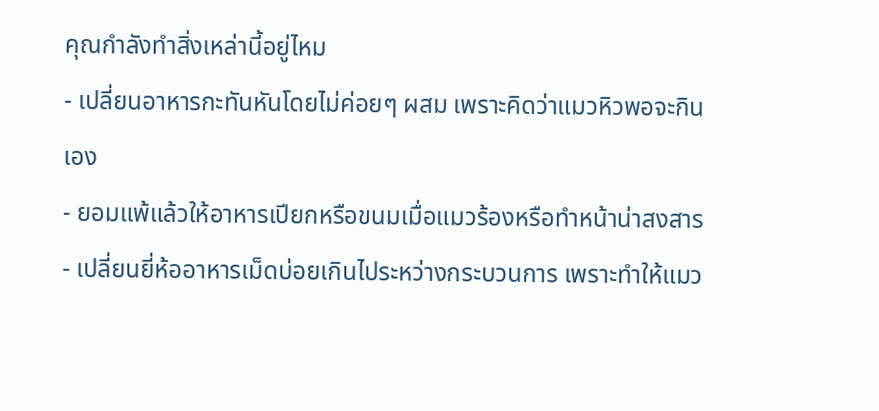คุณกำลังทำสิ่งเหล่านี้อยู่ไหม
- เปลี่ยนอาหารกะทันหันโดยไม่ค่อยๆ ผสม เพราะคิดว่าแมวหิวพอจะกินเอง
- ยอมแพ้แล้วให้อาหารเปียกหรือขนมเมื่อแมวร้องหรือทำหน้าน่าสงสาร
- เปลี่ยนยี่ห้ออาหารเม็ดบ่อยเกินไประหว่างกระบวนการ เพราะทำให้แมว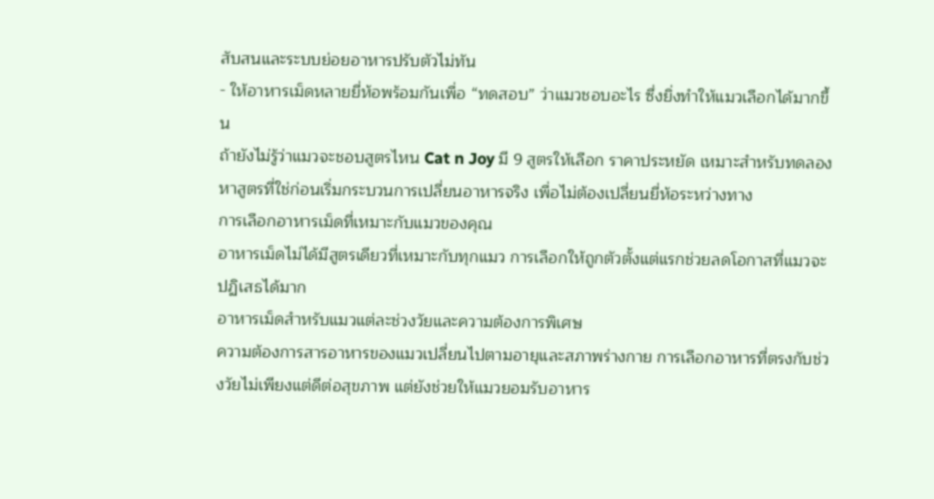สับสนและระบบย่อยอาหารปรับตัวไม่ทัน
- ให้อาหารเม็ดหลายยี่ห้อพร้อมกันเพื่อ “ทดสอบ” ว่าแมวชอบอะไร ซึ่งยิ่งทำให้แมวเลือกได้มากขึ้น
ถ้ายังไม่รู้ว่าแมวจะชอบสูตรไหน Cat n Joy มี 9 สูตรให้เลือก ราคาประหยัด เหมาะสำหรับทดลองหาสูตรที่ใช่ก่อนเริ่มกระบวนการเปลี่ยนอาหารจริง เพื่อไม่ต้องเปลี่ยนยี่ห้อระหว่างทาง
การเลือกอาหารเม็ดที่เหมาะกับแมวของคุณ
อาหารเม็ดไม่ได้มีสูตรเดียวที่เหมาะกับทุกแมว การเลือกให้ถูกตัวตั้งแต่แรกช่วยลดโอกาสที่แมวจะปฏิเสธได้มาก
อาหารเม็ดสำหรับแมวแต่ละช่วงวัยและความต้องการพิเศษ
ความต้องการสารอาหารของแมวเปลี่ยนไปตามอายุและสภาพร่างกาย การเลือกอาหารที่ตรงกับช่วงวัยไม่เพียงแต่ดีต่อสุขภาพ แต่ยังช่วยให้แมวยอมรับอาหาร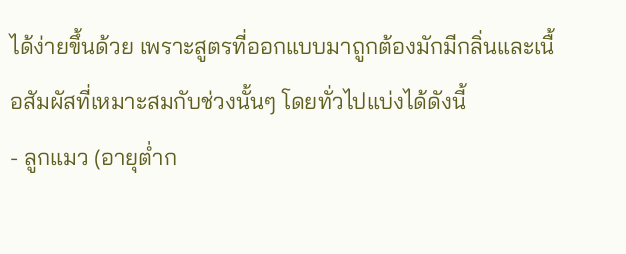ได้ง่ายขึ้นด้วย เพราะสูตรที่ออกแบบมาถูกต้องมักมีกลิ่นและเนื้อสัมผัสที่เหมาะสมกับช่วงนั้นๆ โดยทั่วไปแบ่งได้ดังนี้
- ลูกแมว (อายุต่ำก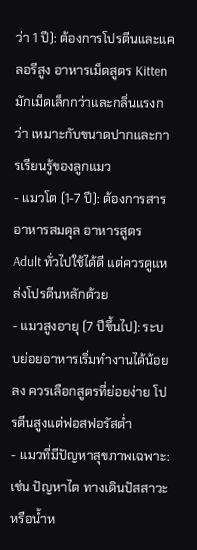ว่า 1 ปี): ต้องการโปรตีนและแคลอรีสูง อาหารเม็ดสูตร Kitten มักเม็ดเล็กกว่าและกลิ่นแรงกว่า เหมาะกับขนาดปากและการเรียนรู้ของลูกแมว
- แมวโต (1-7 ปี): ต้องการสารอาหารสมดุล อาหารสูตร Adult ทั่วไปใช้ได้ดี แต่ควรดูแหล่งโปรตีนหลักด้วย
- แมวสูงอายุ (7 ปีขึ้นไป): ระบบย่อยอาหารเริ่มทำงานได้น้อยลง ควรเลือกสูตรที่ย่อยง่าย โปรตีนสูงแต่ฟอสฟอรัสต่ำ
- แมวที่มีปัญหาสุขภาพเฉพาะ: เช่น ปัญหาไต ทางเดินปัสสาวะ หรือน้ำห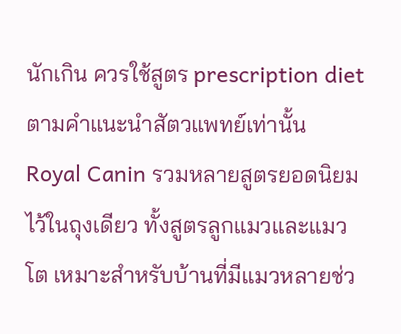นักเกิน ควรใช้สูตร prescription diet ตามคำแนะนำสัตวแพทย์เท่านั้น
Royal Canin รวมหลายสูตรยอดนิยมไว้ในถุงเดียว ทั้งสูตรลูกแมวและแมวโต เหมาะสำหรับบ้านที่มีแมวหลายช่ว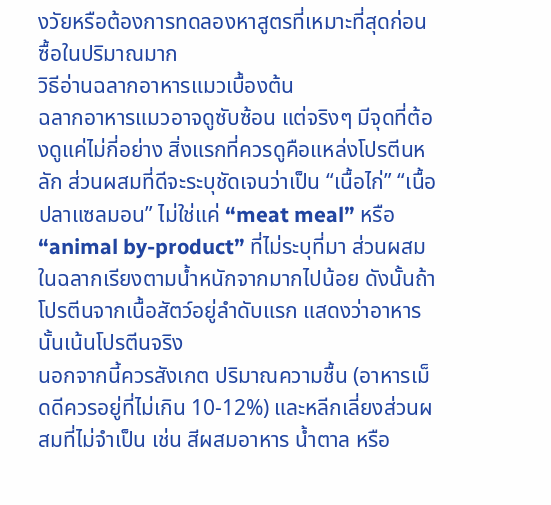งวัยหรือต้องการทดลองหาสูตรที่เหมาะที่สุดก่อนซื้อในปริมาณมาก
วิธีอ่านฉลากอาหารแมวเบื้องต้น
ฉลากอาหารแมวอาจดูซับซ้อน แต่จริงๆ มีจุดที่ต้องดูแค่ไม่กี่อย่าง สิ่งแรกที่ควรดูคือแหล่งโปรตีนหลัก ส่วนผสมที่ดีจะระบุชัดเจนว่าเป็น “เนื้อไก่” “เนื้อปลาแซลมอน” ไม่ใช่แค่ “meat meal” หรือ “animal by-product” ที่ไม่ระบุที่มา ส่วนผสมในฉลากเรียงตามน้ำหนักจากมากไปน้อย ดังนั้นถ้าโปรตีนจากเนื้อสัตว์อยู่ลำดับแรก แสดงว่าอาหารนั้นเน้นโปรตีนจริง
นอกจากนี้ควรสังเกต ปริมาณความชื้น (อาหารเม็ดดีควรอยู่ที่ไม่เกิน 10-12%) และหลีกเลี่ยงส่วนผสมที่ไม่จำเป็น เช่น สีผสมอาหาร น้ำตาล หรือ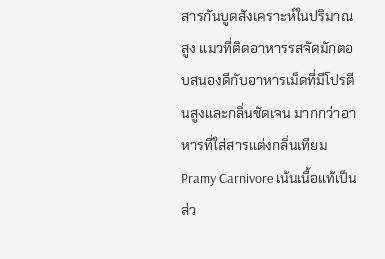สารกันบูดสังเคราะห์ในปริมาณสูง แมวที่ติดอาหารรสจัดมักตอบสนองดีกับอาหารเม็ดที่มีโปรตีนสูงและกลิ่นชัดเจน มากกว่าอาหารที่ใส่สารแต่งกลิ่นเทียม
Pramy Carnivore เน้นเนื้อแท้เป็นส่ว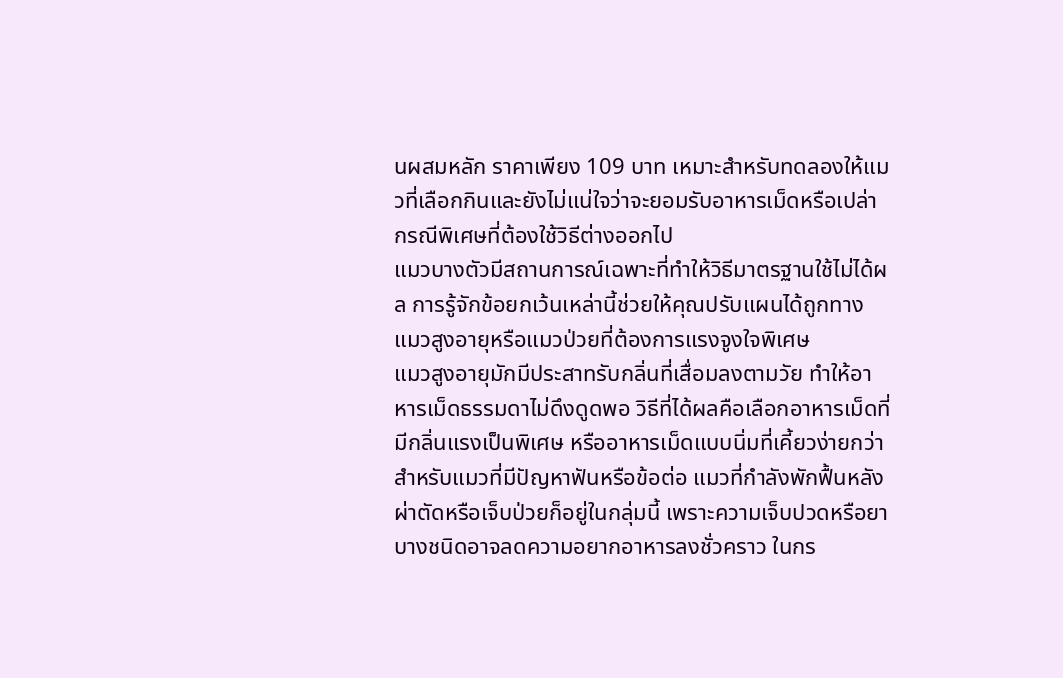นผสมหลัก ราคาเพียง 109 บาท เหมาะสำหรับทดลองให้แมวที่เลือกกินและยังไม่แน่ใจว่าจะยอมรับอาหารเม็ดหรือเปล่า
กรณีพิเศษที่ต้องใช้วิธีต่างออกไป
แมวบางตัวมีสถานการณ์เฉพาะที่ทำให้วิธีมาตรฐานใช้ไม่ได้ผล การรู้จักข้อยกเว้นเหล่านี้ช่วยให้คุณปรับแผนได้ถูกทาง
แมวสูงอายุหรือแมวป่วยที่ต้องการแรงจูงใจพิเศษ
แมวสูงอายุมักมีประสาทรับกลิ่นที่เสื่อมลงตามวัย ทำให้อาหารเม็ดธรรมดาไม่ดึงดูดพอ วิธีที่ได้ผลคือเลือกอาหารเม็ดที่มีกลิ่นแรงเป็นพิเศษ หรืออาหารเม็ดแบบนิ่มที่เคี้ยวง่ายกว่าสำหรับแมวที่มีปัญหาฟันหรือข้อต่อ แมวที่กำลังพักฟื้นหลังผ่าตัดหรือเจ็บป่วยก็อยู่ในกลุ่มนี้ เพราะความเจ็บปวดหรือยาบางชนิดอาจลดความอยากอาหารลงชั่วคราว ในกร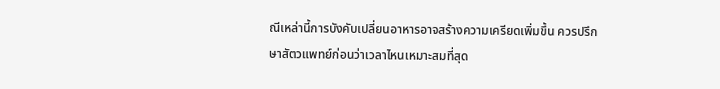ณีเหล่านี้การบังคับเปลี่ยนอาหารอาจสร้างความเครียดเพิ่มขึ้น ควรปรึกษาสัตวแพทย์ก่อนว่าเวลาไหนเหมาะสมที่สุด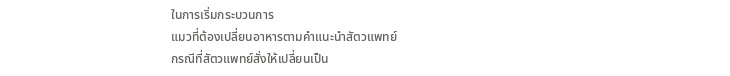ในการเริ่มกระบวนการ
แมวที่ต้องเปลี่ยนอาหารตามคำแนะนำสัตวแพทย์
กรณีที่สัตวแพทย์สั่งให้เปลี่ยนเป็น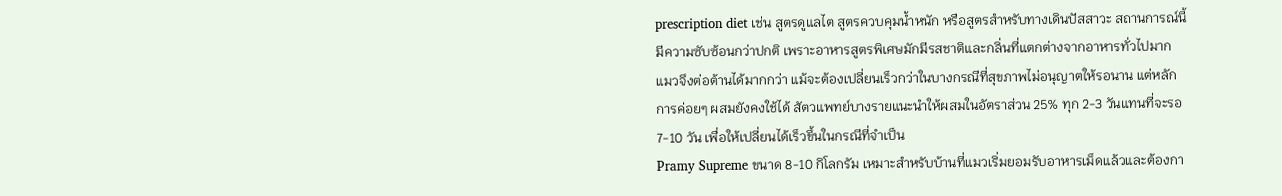prescription diet เช่น สูตรดูแลไต สูตรควบคุมน้ำหนัก หรือสูตรสำหรับทางเดินปัสสาวะ สถานการณ์นี้มีความซับซ้อนกว่าปกติ เพราะอาหารสูตรพิเศษมักมีรสชาติและกลิ่นที่แตกต่างจากอาหารทั่วไปมาก แมวจึงต่อต้านได้มากกว่า แม้จะต้องเปลี่ยนเร็วกว่าในบางกรณีที่สุขภาพไม่อนุญาตให้รอนาน แต่หลักการค่อยๆ ผสมยังคงใช้ได้ สัตวแพทย์บางรายแนะนำให้ผสมในอัตราส่วน 25% ทุก 2-3 วันแทนที่จะรอ 7-10 วัน เพื่อให้เปลี่ยนได้เร็วขึ้นในกรณีที่จำเป็น
Pramy Supreme ขนาด 8-10 กิโลกรัม เหมาะสำหรับบ้านที่แมวเริ่มยอมรับอาหารเม็ดแล้วและต้องกา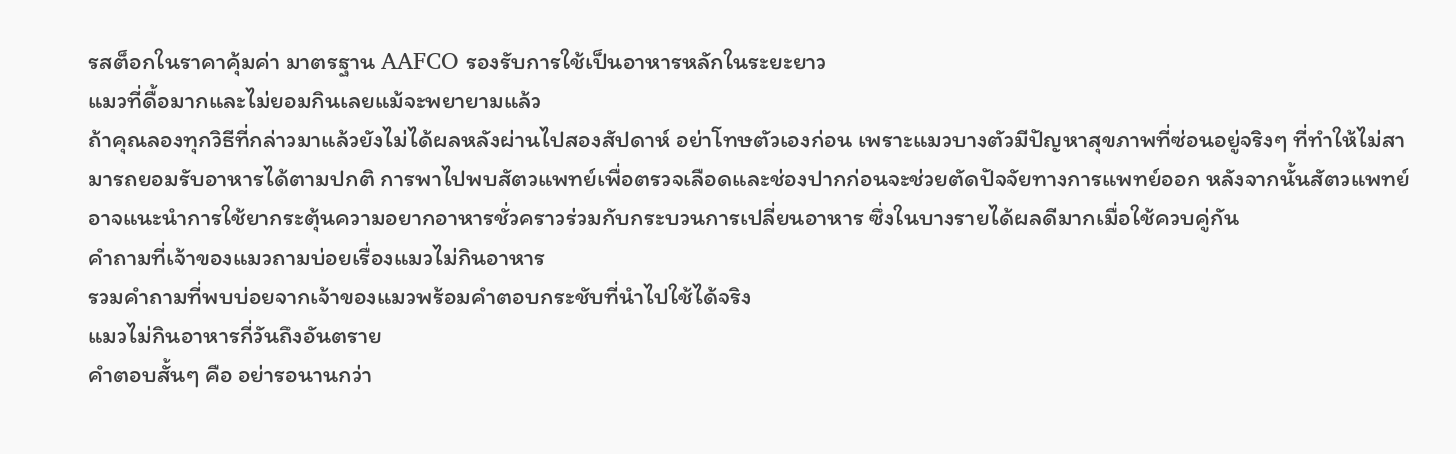รสต็อกในราคาคุ้มค่า มาตรฐาน AAFCO รองรับการใช้เป็นอาหารหลักในระยะยาว
แมวที่ดื้อมากและไม่ยอมกินเลยแม้จะพยายามแล้ว
ถ้าคุณลองทุกวิธีที่กล่าวมาแล้วยังไม่ได้ผลหลังผ่านไปสองสัปดาห์ อย่าโทษตัวเองก่อน เพราะแมวบางตัวมีปัญหาสุขภาพที่ซ่อนอยู่จริงๆ ที่ทำให้ไม่สามารถยอมรับอาหารได้ตามปกติ การพาไปพบสัตวแพทย์เพื่อตรวจเลือดและช่องปากก่อนจะช่วยตัดปัจจัยทางการแพทย์ออก หลังจากนั้นสัตวแพทย์อาจแนะนำการใช้ยากระตุ้นความอยากอาหารชั่วคราวร่วมกับกระบวนการเปลี่ยนอาหาร ซึ่งในบางรายได้ผลดีมากเมื่อใช้ควบคู่กัน
คำถามที่เจ้าของแมวถามบ่อยเรื่องแมวไม่กินอาหาร
รวมคำถามที่พบบ่อยจากเจ้าของแมวพร้อมคำตอบกระชับที่นำไปใช้ได้จริง
แมวไม่กินอาหารกี่วันถึงอันตราย
คำตอบสั้นๆ คือ อย่ารอนานกว่า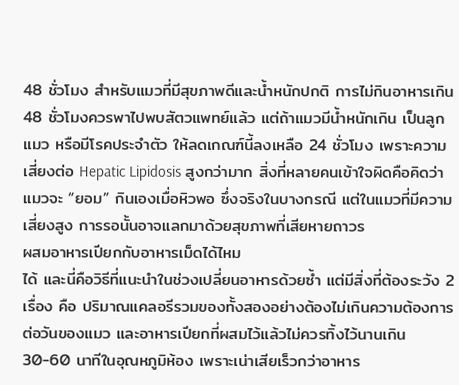48 ชั่วโมง สำหรับแมวที่มีสุขภาพดีและน้ำหนักปกติ การไม่กินอาหารเกิน 48 ชั่วโมงควรพาไปพบสัตวแพทย์แล้ว แต่ถ้าแมวมีน้ำหนักเกิน เป็นลูกแมว หรือมีโรคประจำตัว ให้ลดเกณฑ์นี้ลงเหลือ 24 ชั่วโมง เพราะความเสี่ยงต่อ Hepatic Lipidosis สูงกว่ามาก สิ่งที่หลายคนเข้าใจผิดคือคิดว่าแมวจะ “ยอม” กินเองเมื่อหิวพอ ซึ่งจริงในบางกรณี แต่ในแมวที่มีความเสี่ยงสูง การรอนั้นอาจแลกมาด้วยสุขภาพที่เสียหายถาวร
ผสมอาหารเปียกกับอาหารเม็ดได้ไหม
ได้ และนี่คือวิธีที่แนะนำในช่วงเปลี่ยนอาหารด้วยซ้ำ แต่มีสิ่งที่ต้องระวัง 2 เรื่อง คือ ปริมาณแคลอรีรวมของทั้งสองอย่างต้องไม่เกินความต้องการต่อวันของแมว และอาหารเปียกที่ผสมไว้แล้วไม่ควรทิ้งไว้นานเกิน 30-60 นาทีในอุณหภูมิห้อง เพราะเน่าเสียเร็วกว่าอาหาร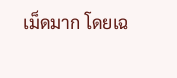เม็ดมาก โดยเฉ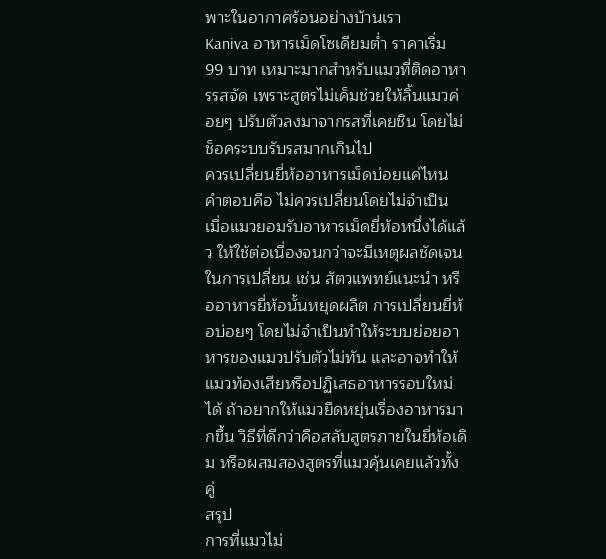พาะในอากาศร้อนอย่างบ้านเรา
Kaniva อาหารเม็ดโซเดียมต่ำ ราคาเริ่ม 99 บาท เหมาะมากสำหรับแมวที่ติดอาหารรสจัด เพราะสูตรไม่เค็มช่วยให้ลิ้นแมวค่อยๆ ปรับตัวลงมาจากรสที่เคยชิน โดยไม่ช็อคระบบรับรสมากเกินไป
ควรเปลี่ยนยี่ห้ออาหารเม็ดบ่อยแค่ไหน
คำตอบคือ ไม่ควรเปลี่ยนโดยไม่จำเป็น เมื่อแมวยอมรับอาหารเม็ดยี่ห้อหนึ่งได้แล้ว ให้ใช้ต่อเนื่องจนกว่าจะมีเหตุผลชัดเจนในการเปลี่ยน เช่น สัตวแพทย์แนะนำ หรืออาหารยี่ห้อนั้นหยุดผลิต การเปลี่ยนยี่ห้อบ่อยๆ โดยไม่จำเป็นทำให้ระบบย่อยอาหารของแมวปรับตัวไม่ทัน และอาจทำให้แมวท้องเสียหรือปฏิเสธอาหารรอบใหม่ได้ ถ้าอยากให้แมวยืดหยุ่นเรื่องอาหารมากขึ้น วิธีที่ดีกว่าคือสลับสูตรภายในยี่ห้อเดิม หรือผสมสองสูตรที่แมวคุ้นเคยแล้วทั้งคู่
สรุป
การที่แมวไม่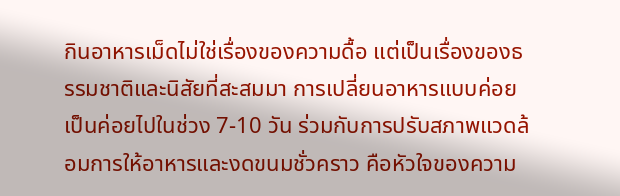กินอาหารเม็ดไม่ใช่เรื่องของความดื้อ แต่เป็นเรื่องของธรรมชาติและนิสัยที่สะสมมา การเปลี่ยนอาหารแบบค่อยเป็นค่อยไปในช่วง 7-10 วัน ร่วมกับการปรับสภาพแวดล้อมการให้อาหารและงดขนมชั่วคราว คือหัวใจของความ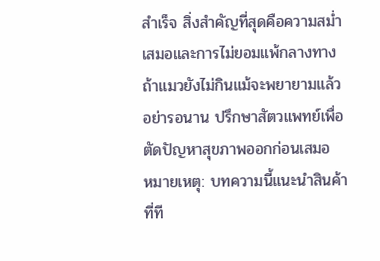สำเร็จ สิ่งสำคัญที่สุดคือความสม่ำเสมอและการไม่ยอมแพ้กลางทาง ถ้าแมวยังไม่กินแม้จะพยายามแล้ว อย่ารอนาน ปรึกษาสัตวแพทย์เพื่อตัดปัญหาสุขภาพออกก่อนเสมอ
หมายเหตุ: บทความนี้แนะนำสินค้าที่ที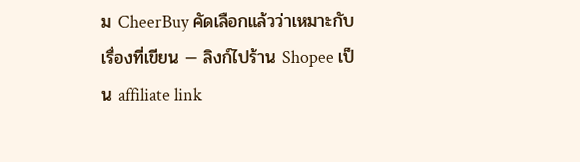ม CheerBuy คัดเลือกแล้วว่าเหมาะกับเรื่องที่เขียน — ลิงก์ไปร้าน Shopee เป็น affiliate link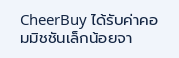CheerBuy ได้รับค่าคอมมิชชันเล็กน้อยจา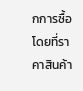กการซื้อ โดยที่ราคาสินค้า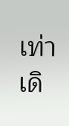เท่าเดิ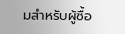มสำหรับผู้ซื้อ